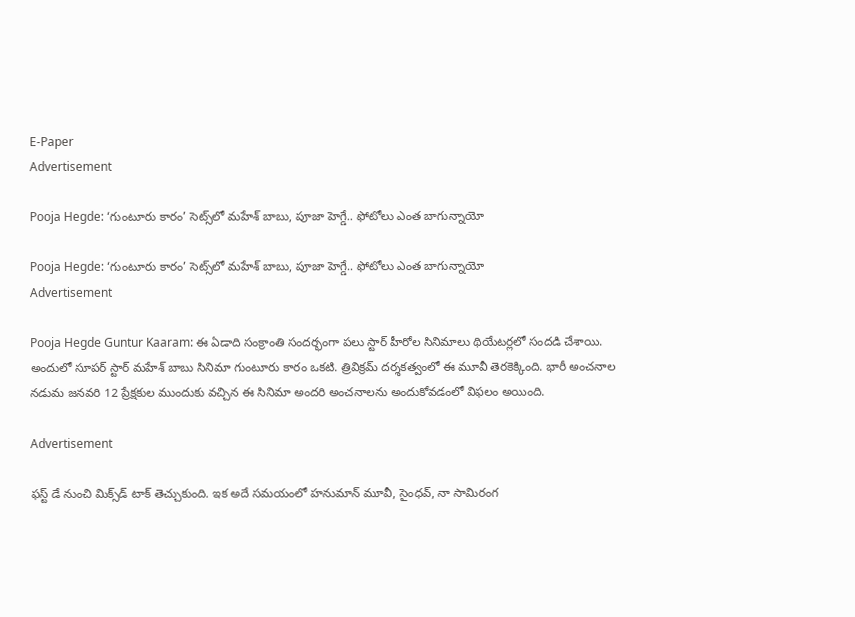E-Paper
Advertisement

Pooja Hegde: ‘గుంటూరు కారం’ సెట్స్‌లో మహేశ్ బాబు, పూజా హెగ్డే.. ఫోటోలు ఎంత బాగున్నాయో

Pooja Hegde: ‘గుంటూరు కారం’ సెట్స్‌లో మహేశ్ బాబు, పూజా హెగ్డే.. ఫోటోలు ఎంత బాగున్నాయో
Advertisement

Pooja Hegde Guntur Kaaram: ఈ ఏడాది సంక్రాంతి సందర్భంగా పలు స్టార్ హీరోల సినిమాలు థియేటర్లలో సందడి చేశాయి. అందులో సూపర్ స్టార్ మహేశ్ బాబు సినిమా గుంటూరు కారం ఒకటి. త్రివిక్రమ్ దర్శకత్వంలో ఈ మూవీ తెరకెక్కింది. భారీ అంచనాల నడుమ జనవరి 12 ప్రేక్షకుల ముందుకు వచ్చిన ఈ సినిమా అందరి అంచనాలను అందుకోవడంలో విఫలం అయింది.

Advertisement

ఫస్ట్ డే నుంచి మిక్స్‌డ్ టాక్ తెచ్చుకుంది. ఇక అదే సమయంలో హనుమాన్ మూవీ, సైంధవ్, నా సామిరంగ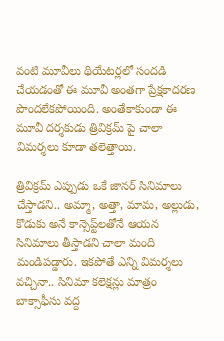వంటి మూవీలు థియేటర్లలో సందడి చేయడంతో ఈ మూవీ అంతగా ప్రేక్షకాదరణ పొందలేకపోయింది. అంతేకాకుండా ఈ మూవీ దర్శకుడు త్రివిక్రమ్ పై చాలా విమర్శలు కూడా తలెత్తాయి.

త్రివిక్రమ్ ఎప్పుడు ఒకే జానర్ సినిమాలు చేస్తాడని.. అమ్మా, అత్తా, మామ, అల్లుడు, కొడుకు అనే కాన్సెప్ట్‌లతోనే ఆయన సినిమాలు తీస్తాడని చాలా మంది మండిపడ్డారు. ఇకపోతే ఎన్ని విమర్శలు వచ్చినా.. సినిమా కలెక్షన్లు మాత్రం బాక్సాఫీసు వద్ద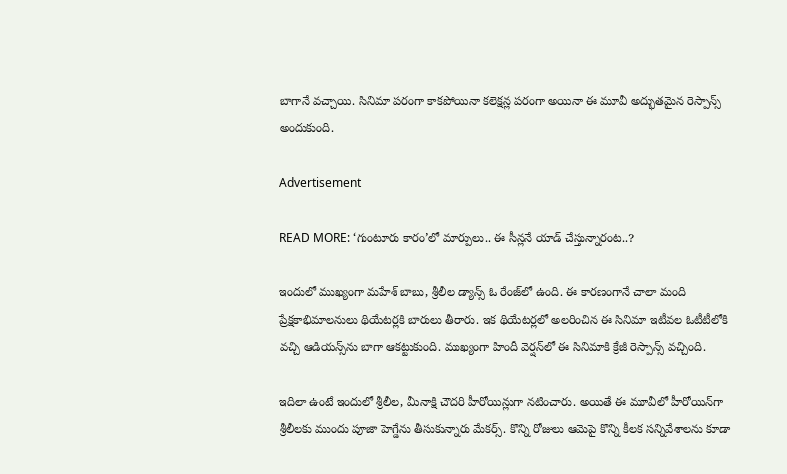బాగానే వచ్చాయి. సినిమా పరంగా కాకపోయినా కలెక్షన్ల పరంగా అయినా ఈ మూవీ అద్భుతమైన రెస్పాన్స్ అందుకుంది.

Advertisement

READ MORE: ‘గుంటూరు కారం’లో మార్పులు.. ఈ సీన్లనే యాడ్ చేస్తున్నారంట..?

ఇందులో ముఖ్యంగా మహేశ్ బాబు, శ్రీలీల డ్యాన్స్ ఓ రేంజ్‌లో ఉంది. ఈ కారణంగానే చాలా మంది ప్రేక్షకాభిమాలనులు థియేటర్లకి బారులు తీరారు. ఇక థియేటర్లలో అలరించిన ఈ సినిమా ఇటీవల ఓటీటీలోకి వచ్చి ఆడియన్స్‌ను బాగా ఆకట్టుకుంది. ముఖ్యంగా హిందీ వెర్షన్‌లో ఈ సినిమాకి క్రేజీ రెస్పాన్స్ వచ్చింది.

ఇదిలా ఉంటే ఇందులో శ్రీలీల, మీనాక్షి చౌదరి హీరోయిన్లుగా నటించారు. అయితే ఈ మూవీలో హీరోయిన్‌గా శ్రీలీలకు ముందు పూజా హెగ్డేను తీసుకున్నారు మేకర్స్. కొన్ని రోజులు ఆమెపై కొన్ని కీలక సన్నివేశాలను కూడా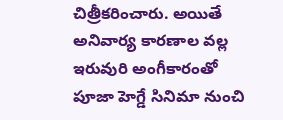చిత్రీకరించారు. అయితే అనివార్య కారణాల వల్ల ఇరువురి అంగీకారంతో పూజా హెగ్డే సినిమా నుంచి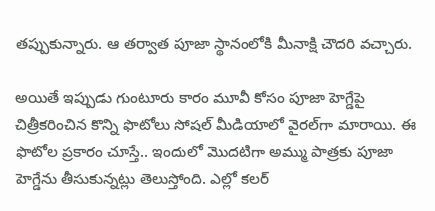తప్పుకున్నారు. ఆ తర్వాత పూజా స్థానంలోకి మీనాక్షి చౌదరి వచ్చారు.

అయితే ఇప్పుడు గుంటూరు కారం మూవీ కోసం పూజా హెగ్డేపై చిత్రీకరించిన కొన్ని ఫొటోలు సోషల్ మీడియాలో వైరల్‌గా మారాయి. ఈ ఫొటోల ప్రకారం చూస్తే.. ఇందులో మొదటిగా అమ్ము పాత్రకు పూజా హెగ్డేను తీసుకున్నట్లు తెలుస్తోంది. ఎల్లో కలర్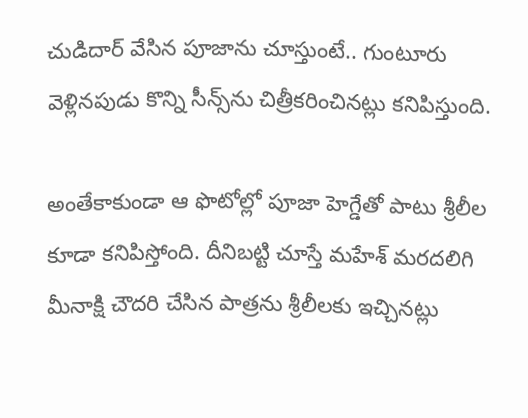చుడిదార్ వేసిన పూజా‌ను చూస్తుంటే.. గుంటూరు వెళ్లినపుడు కొన్ని సీన్స్‌ను చిత్రీకరించినట్లు కనిపిస్తుంది.

అంతేకాకుండా ఆ ఫొటోల్లో పూజా హెగ్డేతో పాటు శ్రీలీల కూడా కనిపిస్తోంది. దీనిబట్టి చూస్తే మహేశ్ మరదలిగి మీనాక్షి చౌదరి చేసిన పాత్రను శ్రీలీలకు ఇచ్చినట్లు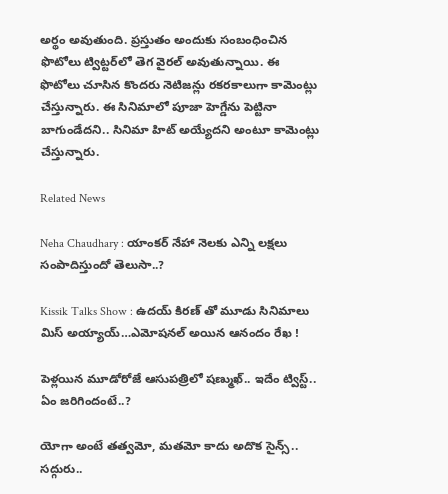అర్థం అవుతుంది. ప్రస్తుతం అందుకు సంబంధించిన ఫొటోలు ట్విట్టర్‌లో తెగ వైరల్ అవుతున్నాయి. ఈ ఫొటోలు చూసిన కొందరు నెటిజన్లు రకరకాలుగా కామెంట్లు చేస్తున్నారు. ఈ సినిమాలో పూజా హెగ్డేను పెట్టినా బాగుండేదని.. సినిమా హిట్ అయ్యేదని అంటూ కామెంట్లు చేస్తున్నారు.

Related News

Neha Chaudhary : యాంకర్ నేహా నెలకు ఎన్ని లక్షలు సంపాదిస్తుందో తెలుసా..?

Kissik Talks Show : ఉదయ్ కిరణ్ తో మూడు సినిమాలు మిస్ అయ్యాయ్…ఎమోషనల్ అయిన ఆనందం రేఖ !

పెళ్లయిన మూడోరోజే ఆసుపత్రిలో షణ్ముఖ్.. ఇదేం ట్విస్ట్.. ఏం జరిగిందంటే..?

యోగా అంటే తత్వమో, మతమో కాదు అదొక సైన్స్.. సద్గురు..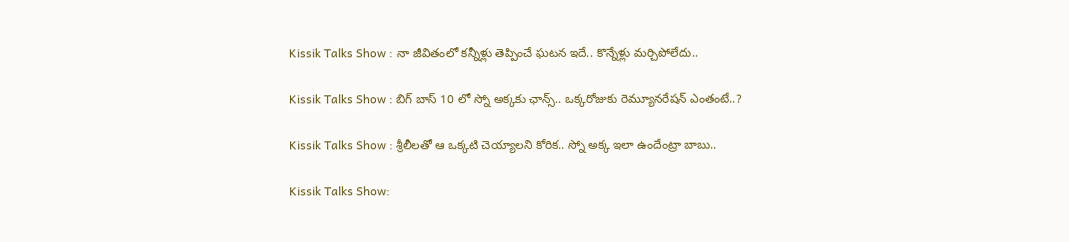Kissik Talks Show : నా జీవితంలో కన్నీళ్లు తెప్పించే ఘటన ఇదే.. కొన్నేళ్లు మర్చిపోలేదు..

Kissik Talks Show : బిగ్ బాస్ 10 లో స్నో అక్కకు ఛాన్స్.. ఒక్కరోజుకు రెమ్యూనరేషన్ ఎంతంటే..?

Kissik Talks Show : శ్రీలీలతో ఆ ఒక్కటి చెయ్యాలని కోరిక.. స్నో అక్క ఇలా ఉందేంట్రా బాబు..

Kissik Talks Show: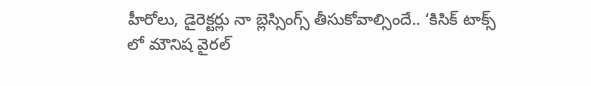హీరోలు, డైరెక్టర్లు నా బ్లెస్సింగ్స్ తీసుకోవాల్సిందే.. ‘కిసిక్ టాక్స్ లో మౌనిష వైరల్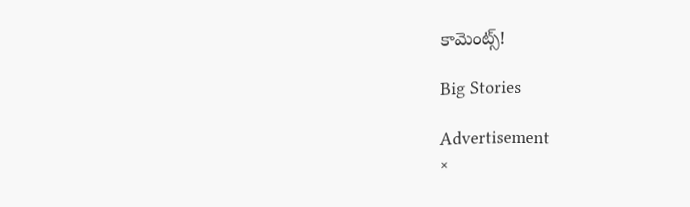కామెంట్స్!

Big Stories

Advertisement
×